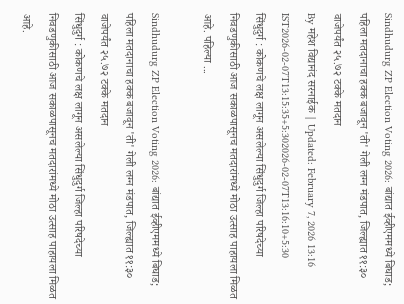Sindhudurg ZP Election Voting 2026: बांद्यात ईव्हीएममध्ये बिघाड; पहिला मतदानाचा हक्क बजावून 'ती' गेली लग्न मंडपात, जिल्ह्यात ११:३० वाजेपर्यंत २५.७२ टक्के मतदान
By महेश विद्यानंद सरनाईक | Updated: February 7, 2026 13:16 IST2026-02-07T13:15:35+5:302026-02-07T13:16:10+5:30
सिंधुदुर्ग : कोकणचे लक्ष लागून असलेल्या सिंधुदुर्ग जिल्हा परिषदेच्या निवडणुकीसाठी आज सकाळपासूनच मतदारांमध्ये मोठा उत्साह पाहायला मिळत आहे. पहिल्या ...

Sindhudurg ZP Election Voting 2026: बांद्यात ईव्हीएममध्ये बिघाड; पहिला मतदानाचा हक्क बजावून 'ती' गेली लग्न मंडपात, जिल्ह्यात ११:३० वाजेपर्यंत २५.७२ टक्के मतदान
सिंधुदुर्ग : कोकणचे लक्ष लागून असलेल्या सिंधुदुर्ग जिल्हा परिषदेच्या निवडणुकीसाठी आज सकाळपासूनच मतदारांमध्ये मोठा उत्साह पाहायला मिळत आहे.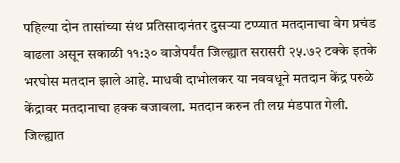पहिल्या दोन तासांच्या संथ प्रतिसादानंतर दुसऱ्या टप्प्यात मतदानाचा वेग प्रचंड वाढला असून सकाळी ११:३० वाजेपर्यंत जिल्ह्यात सरासरी २५.७२ टक्के इतके भरघोस मतदान झाले आहे. माधवी दाभोलकर या नववधूने मतदान केंद्र परुळे केंद्रावर मतदानाचा हक्क बजावला. मतदान करुन ती लग्न मंडपात गेली.
जिल्ह्यात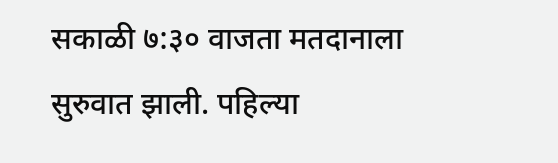सकाळी ७:३० वाजता मतदानाला सुरुवात झाली. पहिल्या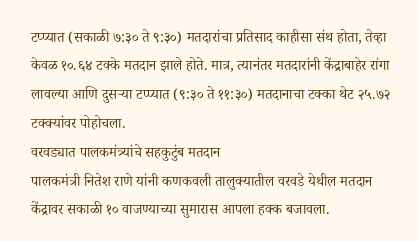टप्प्यात (सकाळी ७:३० ते ९:३०) मतदारांचा प्रतिसाद काहीसा संथ होता, तेव्हा केवळ १०.६४ टक्के मतदान झाले होते. मात्र, त्यानंतर मतदारांनी केंद्राबाहेर रांगा लावल्या आणि दुसऱ्या टप्प्यात (९:३० ते ११:३०) मतदानाचा टक्का थेट २५.७२ टक्क्यांवर पोहोचला.
वरवड्यात पालकमंत्र्यांचे सहकुटुंब मतदान
पालकमंत्री नितेश राणे यांनी कणकवली तालुक्यातील वरवडे येथील मतदान केंद्रावर सकाळी १० वाजण्याच्या सुमारास आपला हक्क बजावला.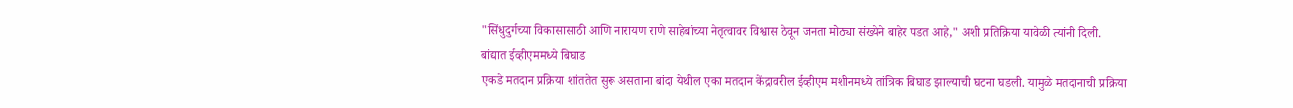"सिंधुदुर्गच्या विकासासाठी आणि नारायण राणे साहेबांच्या नेतृत्वावर विश्वास ठेवून जनता मोठ्या संख्येने बाहेर पडत आहे," अशी प्रतिक्रिया यावेळी त्यांनी दिली.
बांद्यात ईव्हीएममध्ये बिघाड
एकडे मतदान प्रक्रिया शांततेत सुरू असताना बांदा येथील एका मतदान केंद्रावरील ईव्हीएम मशीनमध्ये तांत्रिक बिघाड झाल्याची घटना घडली. यामुळे मतदानाची प्रक्रिया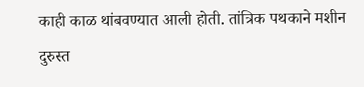काही काळ थांबवण्यात आली होती. तांत्रिक पथकाने मशीन दुरुस्त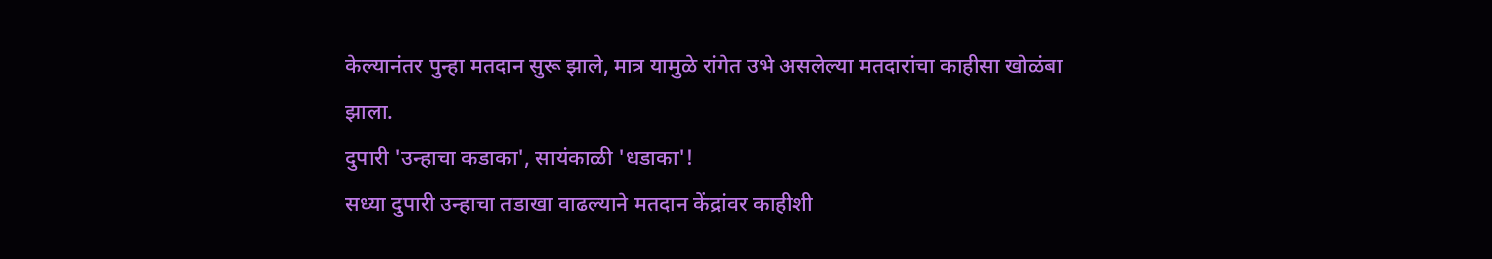केल्यानंतर पुन्हा मतदान सुरू झाले, मात्र यामुळे रांगेत उभे असलेल्या मतदारांचा काहीसा खोळंबा झाला.
दुपारी 'उन्हाचा कडाका', सायंकाळी 'धडाका'!
सध्या दुपारी उन्हाचा तडाखा वाढल्याने मतदान केंद्रांवर काहीशी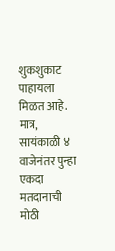शुकशुकाट पाहायला मिळत आहे. मात्र, सायंकाळी ४ वाजेनंतर पुन्हा एकदा मतदानाची मोठी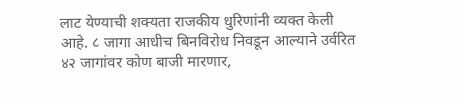लाट येण्याची शक्यता राजकीय धुरिणांनी व्यक्त केली आहे. ८ जागा आधीच बिनविरोध निवडून आल्याने उर्वरित ४२ जागांवर कोण बाजी मारणार,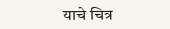याचे चित्र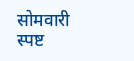सोमवारी स्पष्ट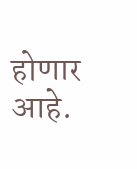होणार आहे.